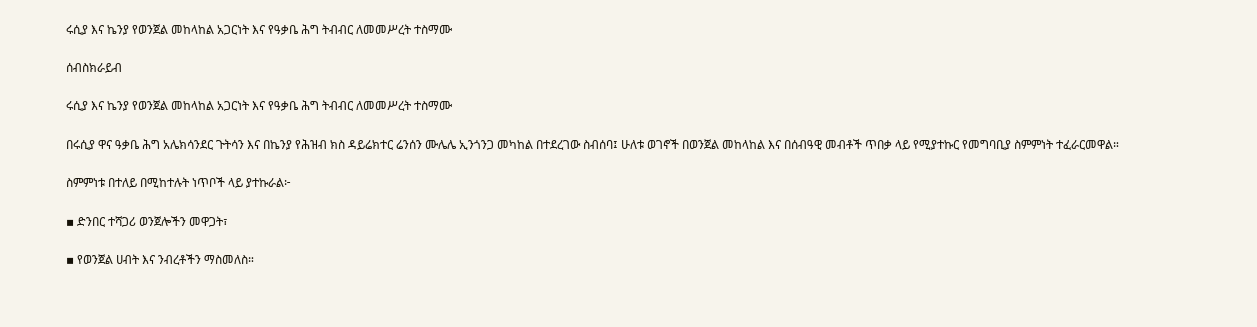ሩሲያ እና ኬንያ የወንጀል መከላከል አጋርነት እና የዓቃቤ ሕግ ትብብር ለመመሥረት ተስማሙ

ሰብስክራይብ

ሩሲያ እና ኬንያ የወንጀል መከላከል አጋርነት እና የዓቃቤ ሕግ ትብብር ለመመሥረት ተስማሙ

በሩሲያ ዋና ዓቃቤ ሕግ አሌክሳንደር ጉትሳን እና በኬንያ የሕዝብ ክስ ዳይሬክተር ሬንሰን ሙሌሌ ኢንጎንጋ መካከል በተደረገው ስብሰባ፤ ሁለቱ ወገኖች በወንጀል መከላከል እና በሰብዓዊ መብቶች ጥበቃ ላይ የሚያተኩር የመግባቢያ ስምምነት ተፈራርመዋል።

ስምምነቱ በተለይ በሚከተሉት ነጥቦች ላይ ያተኩራል፦

▪ ድንበር ተሻጋሪ ወንጀሎችን መዋጋት፣

▪ የወንጀል ሀብት እና ንብረቶችን ማስመለስ።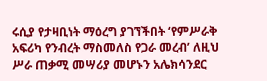ሩሲያ የታዛቢነት ማዕረግ ያገኘችበት ‘የምሥራቅ አፍሪካ የንብረት ማስመለስ የጋራ መረብ’ ለዚህ ሥራ ጠቃሚ መሣሪያ መሆኑን አሌክሳንደር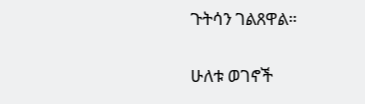ጉትሳን ገልጸዋል።

ሁለቱ ወገኖች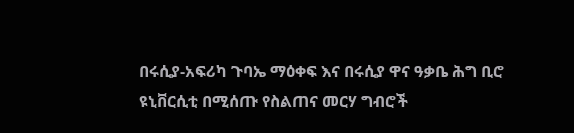በሩሲያ-አፍሪካ ጉባኤ ማዕቀፍ እና በሩሲያ ዋና ዓቃቤ ሕግ ቢሮ ዩኒቨርሲቲ በሚሰጡ የስልጠና መርሃ ግብሮች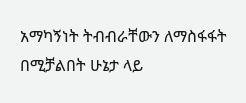አማካኝነት ትብብራቸውን ለማስፋፋት በሚቻልበት ሁኔታ ላይ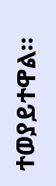ተወያይተዋል።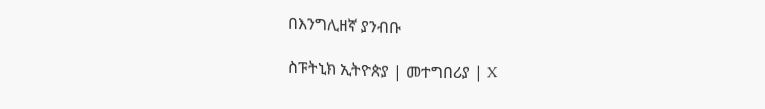በእንግሊዘኛ ያንብቡ

ስፑትኒክ ኢትዮጵያ | መተግበሪያ | X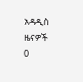አዳዲስ ዜናዎች
0